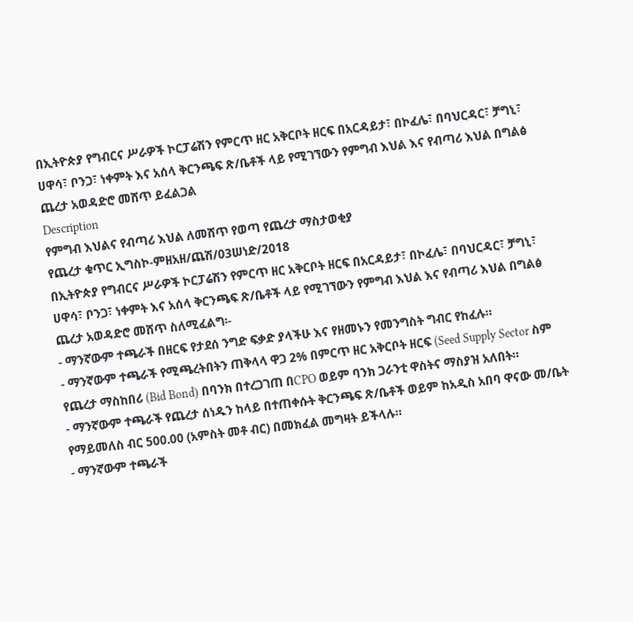በኢትዮጵያ የግብርና ሥራዎች ኮርፓሬሽን የምርጥ ዘር አቅርቦት ዘርፍ በአርዳይታ፣ በኮፈሌ፣ በባህርዳር፣ ቻግኒ፣ ሀዋሳ፣ ቦንጋ፣ ነቀምት እና አሰላ ቅርንጫፍ ጽ/ቤቶች ላይ የሚገኘውን የምግብ እህል እና የብጣሪ እህል በግልፅ ጨረታ አወዳድሮ መሸጥ ይፈልጋል
Description
የምግብ እህልና የብጣሪ እህል ለመሸጥ የወጣ የጨረታ ማስታወቂያ
የጨረታ ቁጥር ኢግስኮ-ምዘአዘ/ጨሽ/03ሠነድ/2018
በኢትዮጵያ የግብርና ሥራዎች ኮርፓሬሽን የምርጥ ዘር አቅርቦት ዘርፍ በአርዳይታ፣ በኮፈሌ፣ በባህርዳር፣ ቻግኒ፣ ሀዋሳ፣ ቦንጋ፣ ነቀምት እና አሰላ ቅርንጫፍ ጽ/ቤቶች ላይ የሚገኘውን የምግብ እህል እና የብጣሪ እህል በግልፅ ጨረታ አወዳድሮ መሸጥ ስለሚፈልግ፡-
- ማንኛውም ተጫራች በዘርፍ የታደሰ ንግድ ፍቃድ ያላችሁ እና የዘመኑን የመንግስት ግብር የከፈሉ።
- ማንኛውም ተጫራች የሚጫረትበትን ጠቅላላ ዋጋ 2% በምርጥ ዘር አቅርቦት ዘርፍ (Seed Supply Sector ስም የጨረታ ማስከበሪ (Bid Bond) በባንክ በተረጋገጠ በCPO ወይም ባንክ ጋራንቲ ዋስትና ማስያዝ አለበት።
- ማንኛውም ተጫራች የጨረታ ሰነዱን ከላይ በተጠቀሱት ቅርንጫፍ ጽ/ቤቶች ወይም ከአዲስ አበባ ዋናው መ/ቤት የማይመለስ ብር 500.00 (አምስት መቶ ብር) በመክፈል መግዛት ይችላሉ።
- ማንኛውም ተጫራች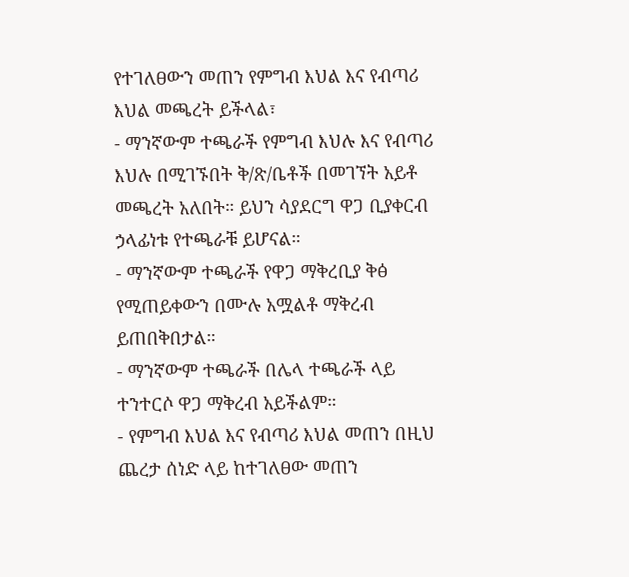የተገለፀውን መጠን የምግብ እህል እና የብጣሪ እህል መጫረት ይችላል፣
- ማንኛውም ተጫራች የምግብ እህሉ እና የብጣሪ እህሉ በሚገኙበት ቅ/ጽ/ቤቶች በመገኘት አይቶ መጫረት አለበት። ይህን ሳያደርግ ዋጋ ቢያቀርብ ኃላፊነቱ የተጫራቹ ይሆናል።
- ማንኛውም ተጫራች የዋጋ ማቅረቢያ ቅፅ የሚጠይቀውን በሙሉ አሟልቶ ማቅረብ ይጠበቅበታል።
- ማንኛውም ተጫራች በሌላ ተጫራች ላይ ተንተርሶ ዋጋ ማቅረብ አይችልም።
- የምግብ እህል እና የብጣሪ እህል መጠን በዚህ ጨረታ ሰነድ ላይ ከተገለፀው መጠን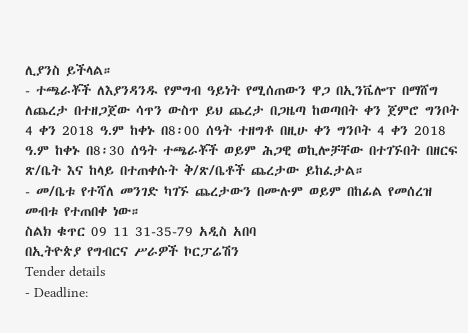ሊያንስ ይችላል።
- ተጫራቾች ለእያንዳንዱ የምግብ ዓይነት የሚሰጠውን ዋጋ በኢንቬሎፕ በማሸግ ለጨረታ በተዘጋጀው ሳጥን ውስጥ ይህ ጨረታ በጋዜጣ ከወጣበት ቀን ጀምሮ ግንቦት 4 ቀን 2018 ዓ.ም ከቀኑ በ8፡00 ሰዓት ተዘግቶ በዚሁ ቀን ግንቦት 4 ቀን 2018 ዓ.ም ከቀኑ በ8፡30 ሰዓት ተጫራቾች ወይም ሕጋዊ ወኪሎቻቸው በተገኙበት በዘርፍ ጽ/ቤት እና ከላይ በተጠቀሱት ቅ/ጽ/ቤቶች ጨረታው ይከፈታል።
- መ/ቤቱ የተሻለ መንገድ ካገኙ ጨረታውን በሙሉም ወይም በከፊል የመሰረዝ መብቱ የተጠበቀ ነው።
ስልክ ቁጥር 09 11 31-35-79 አዲስ አበባ
በኢትዮጵያ የግብርና ሥራዎች ኮርፓሬሽን
Tender details
- Deadline: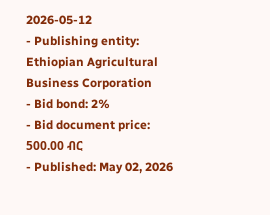2026-05-12
- Publishing entity: Ethiopian Agricultural Business Corporation
- Bid bond: 2%
- Bid document price: 500.00 ብር
- Published: May 02, 2026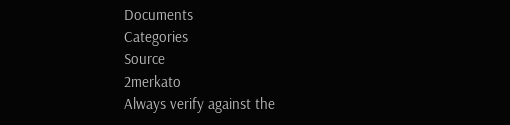Documents
Categories
Source
2merkato
Always verify against the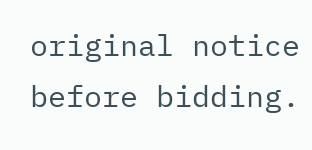original notice before bidding.